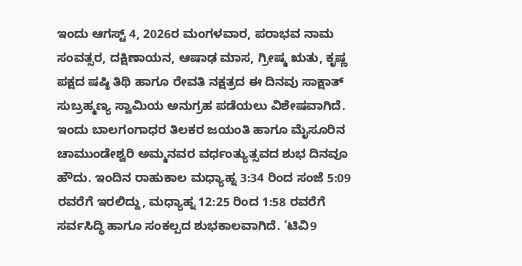ಇಂದು ಆಗಸ್ಟ್ 4, 2026ರ ಮಂಗಳವಾರ, ಪರಾಭವ ನಾಮ ಸಂವತ್ಸರ, ದಕ್ಷಿಣಾಯನ, ಆಷಾಢ ಮಾಸ, ಗ್ರೀಷ್ಮ ಋತು, ಕೃಷ್ಣ ಪಕ್ಷದ ಷಷ್ಠಿ ತಿಥಿ ಹಾಗೂ ರೇವತಿ ನಕ್ಷತ್ರದ ಈ ದಿನವು ಸಾಕ್ಷಾತ್ ಸುಬ್ರಹ್ಮಣ್ಯ ಸ್ವಾಮಿಯ ಅನುಗ್ರಹ ಪಡೆಯಲು ವಿಶೇಷವಾಗಿದೆ. ಇಂದು ಬಾಲಗಂಗಾಧರ ತಿಲಕರ ಜಯಂತಿ ಹಾಗೂ ಮೈಸೂರಿನ ಚಾಮುಂಡೇಶ್ವರಿ ಅಮ್ಮನವರ ವರ್ಧಂತ್ಯುತ್ಸವದ ಶುಭ ದಿನವೂ ಹೌದು. ಇಂದಿನ ರಾಹುಕಾಲ ಮಧ್ಯಾಹ್ನ 3:34 ರಿಂದ ಸಂಜೆ 5:09 ರವರೆಗೆ ಇರಲಿದ್ದು, ಮಧ್ಯಾಹ್ನ 12:25 ರಿಂದ 1:58 ರವರೆಗೆ ಸರ್ವಸಿದ್ಧಿ ಹಾಗೂ ಸಂಕಲ್ಪದ ಶುಭಕಾಲವಾಗಿದೆ. ‘ಟಿವಿ9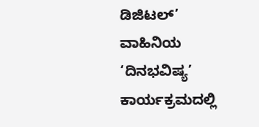ಡಿಜಿಟಲ್’ ವಾಹಿನಿಯ ‘ದಿನಭವಿಷ್ಯ’ ಕಾರ್ಯಕ್ರಮದಲ್ಲಿ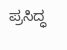ಪ್ರಸಿದ್ಧ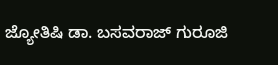ಜ್ಯೋತಿಷಿ ಡಾ. ಬಸವರಾಜ್ ಗುರೂಜಿ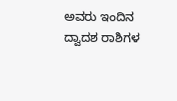ಅವರು ಇಂದಿನ ದ್ವಾದಶ ರಾಶಿಗಳ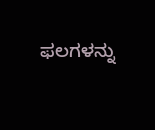ಫಲಗಳನ್ನು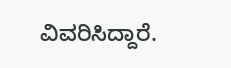ವಿವರಿಸಿದ್ದಾರೆ.